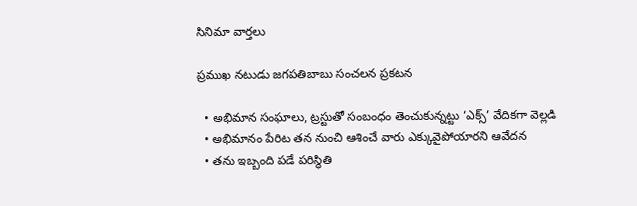సినిమా వార్తలు

ప్రముఖ నటుడు జగపతిబాబు సంచలన ప్రకటన

  • అభిమాన సంఘాలు, ట్రస్టుతో సంబంధం తెంచుకున్నట్టు ‘ఎక్స్’ వేదికగా వెల్లడి
  • అభిమానం పేరిట తన నుంచి ఆశించే వారు ఎక్కువైపోయారని ఆవేదన
  • తను ఇబ్బంది పడే పరిస్థితి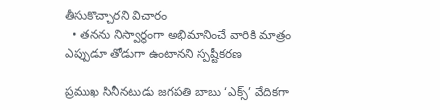తీసుకొచ్చారని విచారం
  • తనను నిస్వార్థంగా అభిమానించే వారికి మాత్రం ఎప్పుడూ తోడుగా ఉంటానని స్పష్టీకరణ

ప్రముఖ సినీనటుడు జగపతి బాబు ‘ఎక్స్’ వేదికగా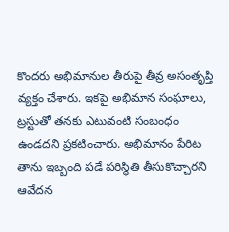కొందరు అభిమానుల తీరుపై తీవ్ర అసంతృప్తి వ్యక్తం చేశారు. ఇకపై అభిమాన సంఘాలు, ట్రస్టుతో తనకు ఎటువంటి సంబంధం ఉండదని ప్రకటించారు. అభిమానం పేరిట తాను ఇబ్బంది పడే పరిస్థితి తీసుకొచ్చారని ఆవేదన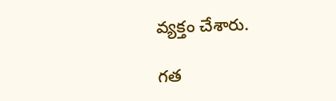వ్యక్తం చేశారు.

గత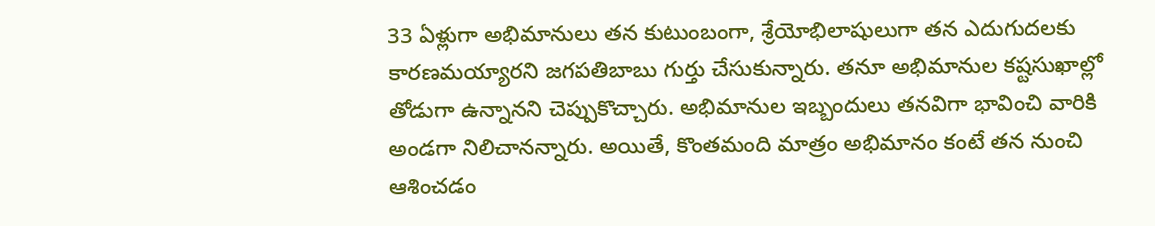33 ఏళ్లుగా అభిమానులు తన కుటుంబంగా, శ్రేయోభిలాషులుగా తన ఎదుగుదలకు కారణమయ్యారని జగపతిబాబు గుర్తు చేసుకున్నారు. తనూ అభిమానుల కష్టసుఖాల్లో తోడుగా ఉన్నానని చెప్పుకొచ్చారు. అభిమానుల ఇబ్బందులు తనవిగా భావించి వారికి అండగా నిలిచానన్నారు. అయితే, కొంతమంది మాత్రం అభిమానం కంటే తన నుంచి ఆశించడం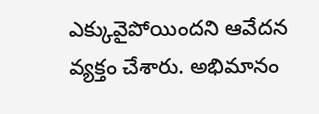ఎక్కువైపోయిందని ఆవేదన వ్యక్తం చేశారు. అభిమానం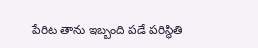పేరిట తాను ఇబ్బంది పడే పరిస్థితి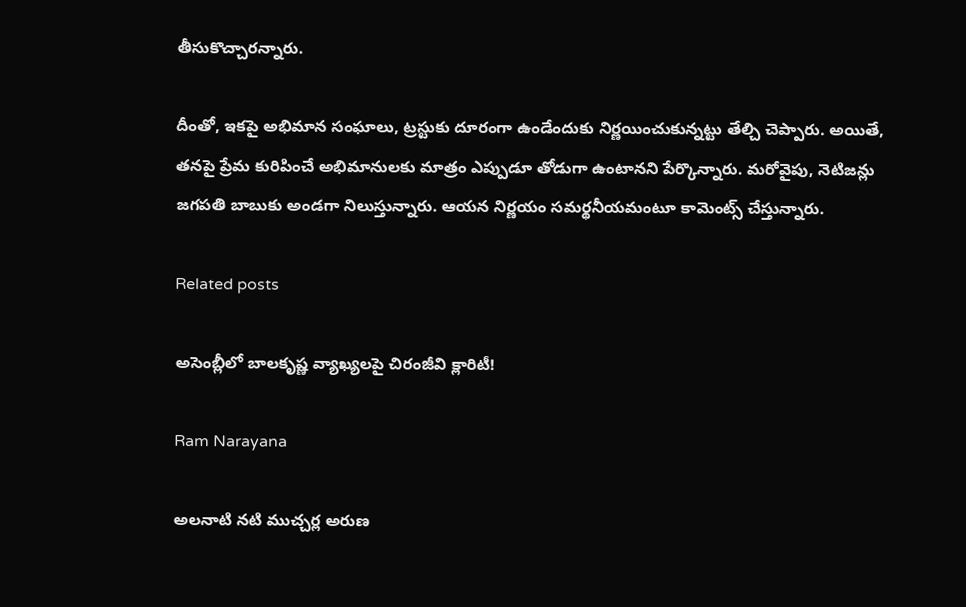తీసుకొచ్చారన్నారు.

దీంతో, ఇకపై అభిమాన సంఘాలు, ట్రస్టుకు దూరంగా ఉండేందుకు నిర్ణయించుకున్నట్టు తేల్చి చెప్పారు. అయితే, తనపై ప్రేమ కురిపించే అభిమానులకు మాత్రం ఎప్పుడూ తోడుగా ఉంటానని పేర్కొన్నారు. మరోవైపు, నెటిజన్లు జగపతి బాబుకు అండగా నిలుస్తున్నారు. ఆయన నిర్ణయం సమర్థనీయమంటూ కామెంట్స్ చేస్తున్నారు.

Related posts

అసెంబ్లీలో బాలకృష్ణ వ్యాఖ్యలపై చిరంజీవి క్లారిటీ!

Ram Narayana

అలనాటి నటి ముచ్చర్ల అరుణ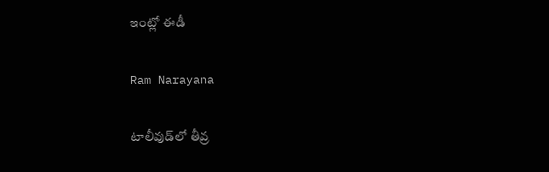ఇంట్లో ఈడీ

Ram Narayana

టాలీవుడ్‌లో తీవ్ర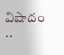విషాదం ..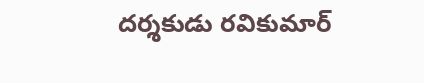ద‌ర్శ‌కుడు ర‌వికుమార్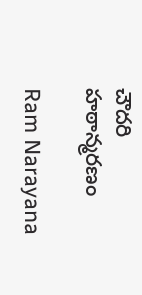చౌద‌రి హఠాన్మరణం

Ram Narayana